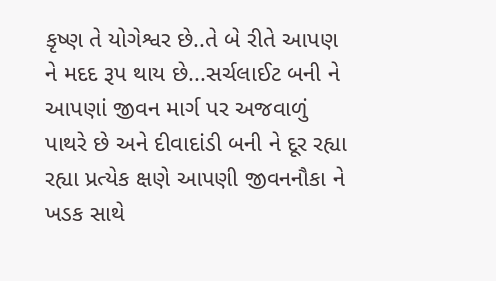કૃષ્ણ તે યોગેશ્વર છે..તે બે રીતે આપણ ને મદદ રૂપ થાય છે...સર્ચલાઈટ બની ને આપણાં જીવન માર્ગ પર અજવાળું પાથરે છે અને દીવાદાંડી બની ને દૂર રહ્યા રહ્યા પ્રત્યેક ક્ષણે આપણી જીવનનૌકા ને ખડક સાથે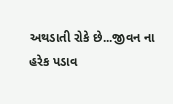અથડાતી રોકે છે...જીવન ના હરેક પડાવ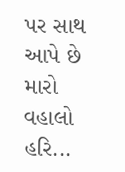પર સાથ આપે છે મારો વહાલો હરિ...